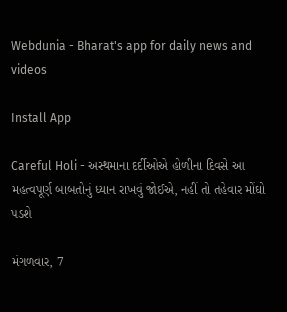Webdunia - Bharat's app for daily news and videos

Install App

Careful Holi - અસ્થમાના દર્દીઓએ હોળીના દિવસે આ મહત્વપૂર્ણ બાબતોનું ધ્યાન રાખવું જોઈએ, નહીં તો તહેવાર મોંઘો પડશે

મંગળવાર, 7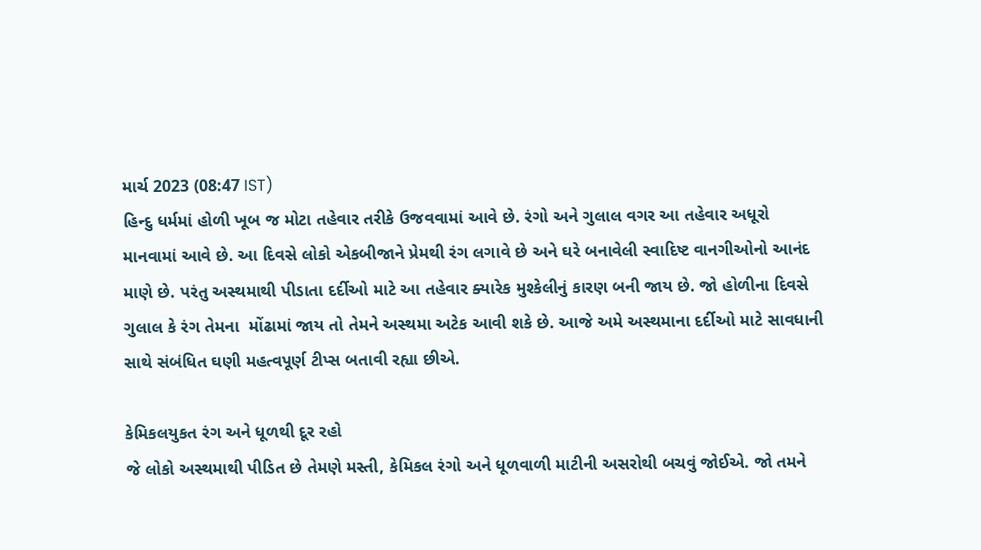માર્ચ 2023 (08:47 IST)
હિન્દુ ધર્મમાં હોળી ખૂબ જ મોટા તહેવાર તરીકે ઉજવવામાં આવે છે. રંગો અને ગુલાલ વગર આ તહેવાર અધૂરો માનવામાં આવે છે. આ દિવસે લોકો એકબીજાને પ્રેમથી રંગ લગાવે છે અને ઘરે બનાવેલી સ્વાદિષ્ટ વાનગીઓનો આનંદ માણે છે. પરંતુ અસ્થમાથી પીડાતા દર્દીઓ માટે આ તહેવાર ક્યારેક મુશ્કેલીનું કારણ બની જાય છે. જો હોળીના દિવસે ગુલાલ કે રંગ તેમના  મોંઢામાં જાય તો તેમને અસ્થમા અટેક આવી શકે છે. આજે અમે અસ્થમાના દર્દીઓ માટે સાવધાની સાથે સંબંધિત ઘણી મહત્વપૂર્ણ ટીપ્સ બતાવી રહ્યા છીએ.

કેમિકલયુકત રંગ અને ધૂળથી દૂર રહો
જે લોકો અસ્થમાથી પીડિત છે તેમણે મસ્તી, કેમિકલ રંગો અને ધૂળવાળી માટીની અસરોથી બચવું જોઈએ. જો તમને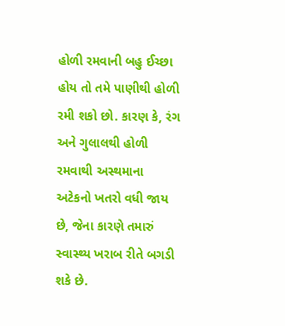હોળી રમવાની બહુ ઈચ્છા હોય તો તમે પાણીથી હોળી રમી શકો છો. કારણ કે, રંગ અને ગુલાલથી હોળી રમવાથી અસ્થમાના અટેકનો ખતરો વધી જાય છે, જેના કારણે તમારું સ્વાસ્થ્ય ખરાબ રીતે બગડી શકે છે.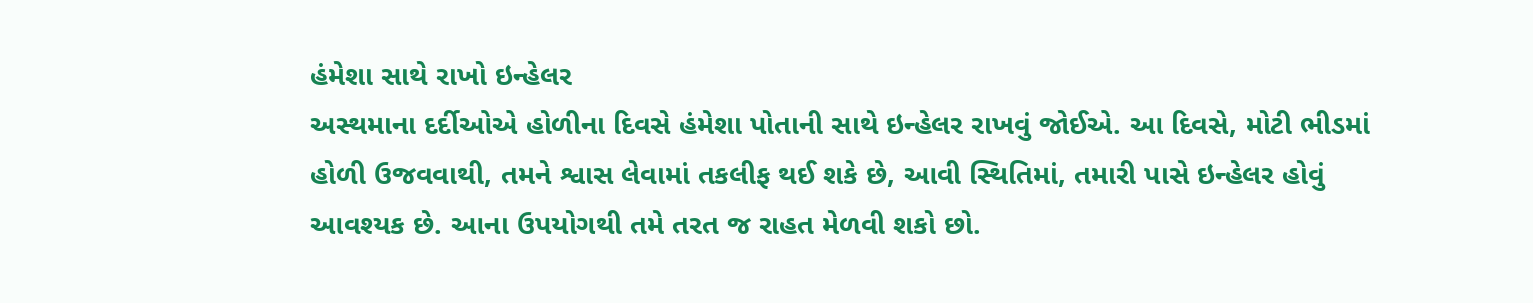હંમેશા સાથે રાખો ઇન્હેલર
અસ્થમાના દર્દીઓએ હોળીના દિવસે હંમેશા પોતાની સાથે ઇન્હેલર રાખવું જોઈએ. આ દિવસે, મોટી ભીડમાં હોળી ઉજવવાથી, તમને શ્વાસ લેવામાં તકલીફ થઈ શકે છે, આવી સ્થિતિમાં, તમારી પાસે ઇન્હેલર હોવું આવશ્યક છે. આના ઉપયોગથી તમે તરત જ રાહત મેળવી શકો છો.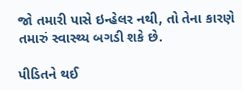જો તમારી પાસે ઇન્હેલર નથી, તો તેના કારણે તમારું સ્વાસ્થ્ય બગડી શકે છે.

પીડિતને થઈ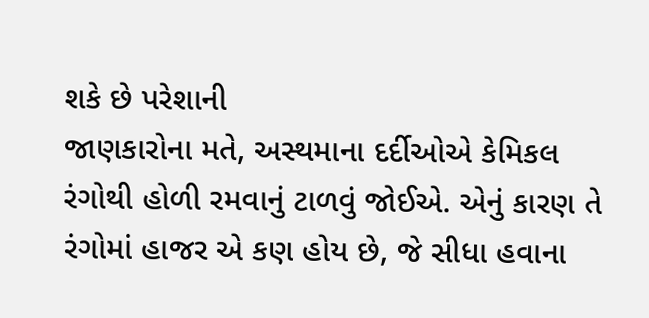શકે છે પરેશાની
જાણકારોના મતે, અસ્થમાના દર્દીઓએ કેમિકલ રંગોથી હોળી રમવાનું ટાળવું જોઈએ. એનું કારણ તે રંગોમાં હાજર એ કણ હોય છે, જે સીધા હવાના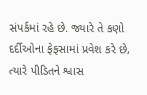સંપર્કમાં રહે છે. જ્યારે તે કણો દર્દીઓના ફેફસામાં પ્રવેશ કરે છે, ત્યારે પીડિતને શ્વાસ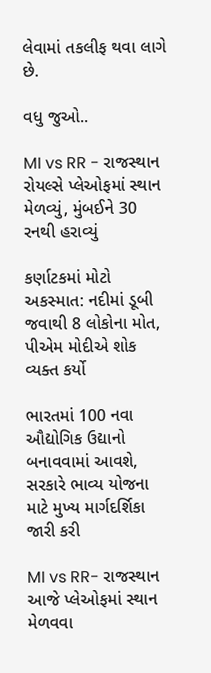લેવામાં તકલીફ થવા લાગે છે.

વધુ જુઓ..

MI vs RR - રાજસ્થાન રોયલ્સે પ્લેઓફમાં સ્થાન મેળવ્યું, મુંબઈને 30 રનથી હરાવ્યું

કર્ણાટકમાં મોટો અકસ્માત: નદીમાં ડૂબી જવાથી 8 લોકોના મોત, પીએમ મોદીએ શોક વ્યક્ત કર્યો

ભારતમાં 100 નવા ઔદ્યોગિક ઉદ્યાનો બનાવવામાં આવશે, સરકારે ભાવ્ય યોજના માટે મુખ્ય માર્ગદર્શિકા જારી કરી

MI vs RR- રાજસ્થાન આજે પ્લેઓફમાં સ્થાન મેળવવા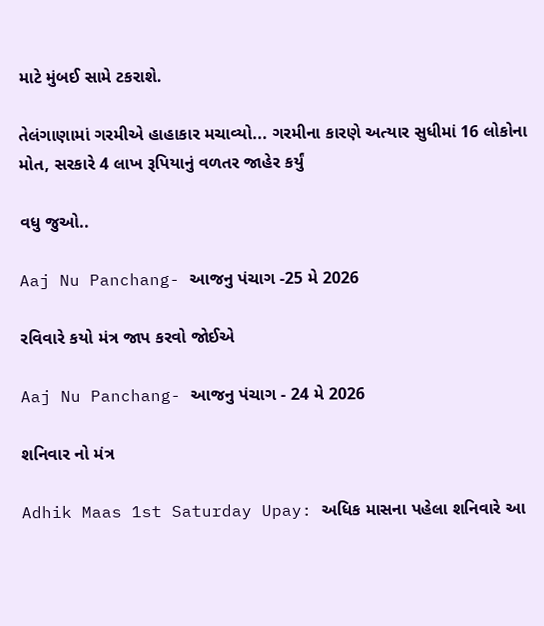માટે મુંબઈ સામે ટકરાશે.

તેલંગાણામાં ગરમીએ હાહાકાર મચાવ્યો... ગરમીના કારણે અત્યાર સુધીમાં 16 લોકોના મોત, સરકારે 4 લાખ રૂપિયાનું વળતર જાહેર કર્યું

વધુ જુઓ..

Aaj Nu Panchang- આજનુ પંચાગ -25 મે 2026

રવિવારે કયો મંત્ર જાપ કરવો જોઈએ

Aaj Nu Panchang- આજનુ પંચાગ - 24 મે 2026

શનિવાર નો મંત્ર

Adhik Maas 1st Saturday Upay: અધિક માસના પહેલા શનિવારે આ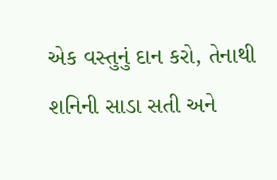એક વસ્તુનું દાન કરો, તેનાથી શનિની સાડા સતી અને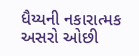ધૈય્યની નકારાત્મક અસરો ઓછી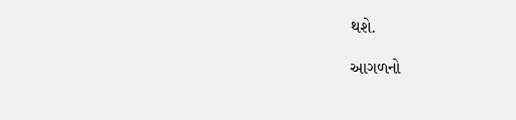થશે.

આગળનો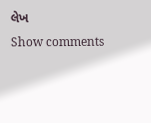લેખ
Show comments